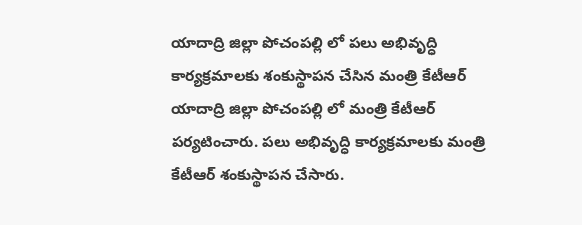యాదాద్రి జిల్లా పోచంపల్లి లో పలు అభివృద్ధి కార్యక్రమాలకు శంకుస్థాపన చేసిన మంత్రి కేటీఆర్
యాదాద్రి జిల్లా పోచంపల్లి లో మంత్రి కేటీఆర్ పర్యటించారు. పలు అభివృద్ధి కార్యక్రమాలకు మంత్రి కేటీఆర్ శంకుస్థాపన చేసారు.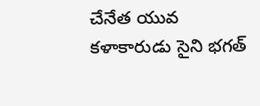చేనేత యువ కళాకారుడు సైని భగత్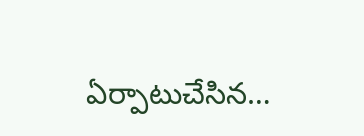ఏర్పాటుచేసిన…